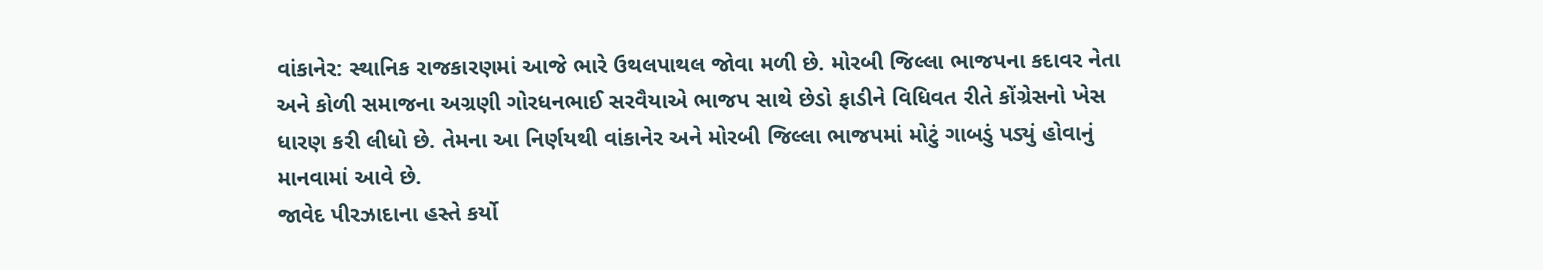વાંકાનેર: સ્થાનિક રાજકારણમાં આજે ભારે ઉથલપાથલ જોવા મળી છે. મોરબી જિલ્લા ભાજપના કદાવર નેતા અને કોળી સમાજના અગ્રણી ગોરધનભાઈ સરવૈયાએ ભાજપ સાથે છેડો ફાડીને વિધિવત રીતે કોંગ્રેસનો ખેસ ધારણ કરી લીધો છે. તેમના આ નિર્ણયથી વાંકાનેર અને મોરબી જિલ્લા ભાજપમાં મોટું ગાબડું પડ્યું હોવાનું માનવામાં આવે છે.
જાવેદ પીરઝાદાના હસ્તે કર્યો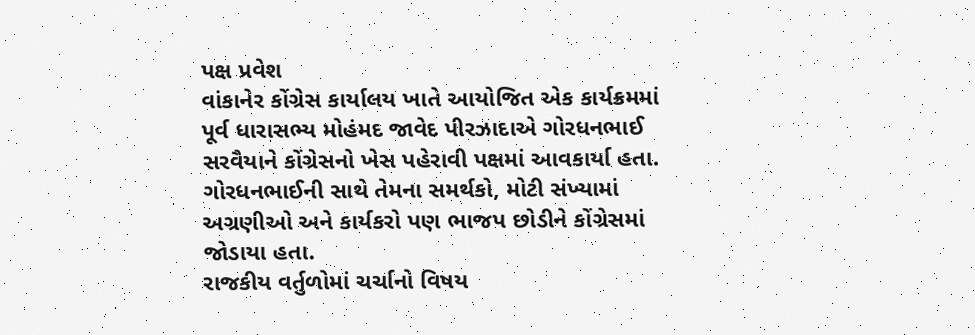પક્ષ પ્રવેશ
વાંકાનેર કોંગ્રેસ કાર્યાલય ખાતે આયોજિત એક કાર્યક્રમમાં પૂર્વ ધારાસભ્ય મોહંમદ જાવેદ પીરઝાદાએ ગોરધનભાઈ સરવૈયાને કોંગ્રેસનો ખેસ પહેરાવી પક્ષમાં આવકાર્યા હતા. ગોરધનભાઈની સાથે તેમના સમર્થકો, મોટી સંખ્યામાં અગ્રણીઓ અને કાર્યકરો પણ ભાજપ છોડીને કોંગ્રેસમાં જોડાયા હતા.
રાજકીય વર્તુળોમાં ચર્ચાનો વિષય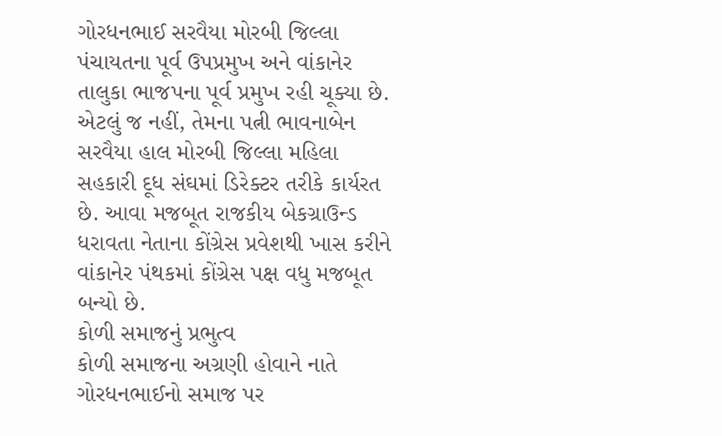ગોરધનભાઈ સરવૈયા મોરબી જિલ્લા પંચાયતના પૂર્વ ઉપપ્રમુખ અને વાંકાનેર તાલુકા ભાજપના પૂર્વ પ્રમુખ રહી ચૂક્યા છે. એટલું જ નહીં, તેમના પત્ની ભાવનાબેન સરવૈયા હાલ મોરબી જિલ્લા મહિલા સહકારી દૂધ સંઘમાં ડિરેક્ટર તરીકે કાર્યરત છે. આવા મજબૂત રાજકીય બેકગ્રાઉન્ડ ધરાવતા નેતાના કોંગ્રેસ પ્રવેશથી ખાસ કરીને વાંકાનેર પંથકમાં કોંગ્રેસ પક્ષ વધુ મજબૂત બન્યો છે.
કોળી સમાજનું પ્રભુત્વ
કોળી સમાજના અગ્રણી હોવાને નાતે ગોરધનભાઈનો સમાજ પર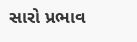સારો પ્રભાવ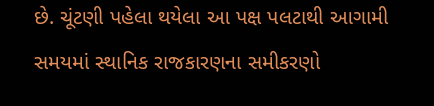છે. ચૂંટણી પહેલા થયેલા આ પક્ષ પલટાથી આગામી સમયમાં સ્થાનિક રાજકારણના સમીકરણો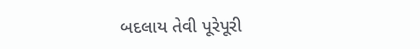બદલાય તેવી પૂરેપૂરી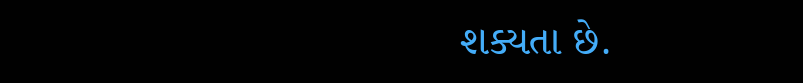શક્યતા છે.